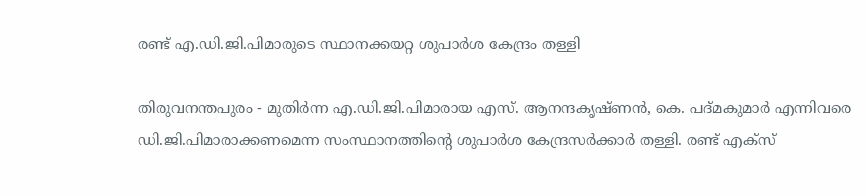രണ്ട് എ.ഡി.ജി.പിമാരുടെ സ്ഥാനക്കയറ്റ ശുപാര്‍ശ കേന്ദ്രം തള്ളി

തിരുവനന്തപുരം - മുതിര്‍ന്ന എ.ഡി.ജി.പിമാരായ എസ്. ആനന്ദകൃഷ്ണന്‍, കെ. പദ്മകുമാര്‍ എന്നിവരെ ഡി.ജി.പിമാരാക്കണമെന്ന സംസ്ഥാനത്തിന്റെ ശുപാര്‍ശ കേന്ദ്രസര്‍ക്കാര്‍ തള്ളി. രണ്ട് എക്സ്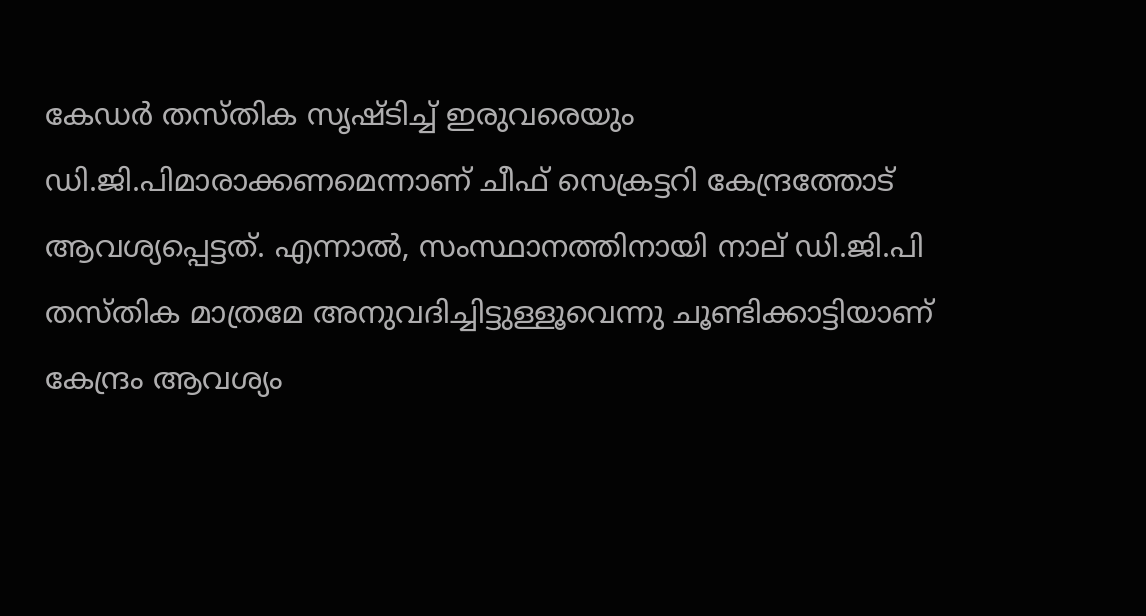കേഡര്‍ തസ്തിക സൃഷ്ടിച്ച് ഇരുവരെയും ഡി.ജി.പിമാരാക്കണമെന്നാണ് ചീഫ് സെക്രട്ടറി കേന്ദ്രത്തോട് ആവശ്യപ്പെട്ടത്. എന്നാല്‍, സംസ്ഥാനത്തിനായി നാല് ഡി.ജി.പി തസ്തിക മാത്രമേ അനുവദിച്ചിട്ടുള്ളൂവെന്നു ചൂണ്ടിക്കാട്ടിയാണ് കേന്ദ്രം ആവശ്യം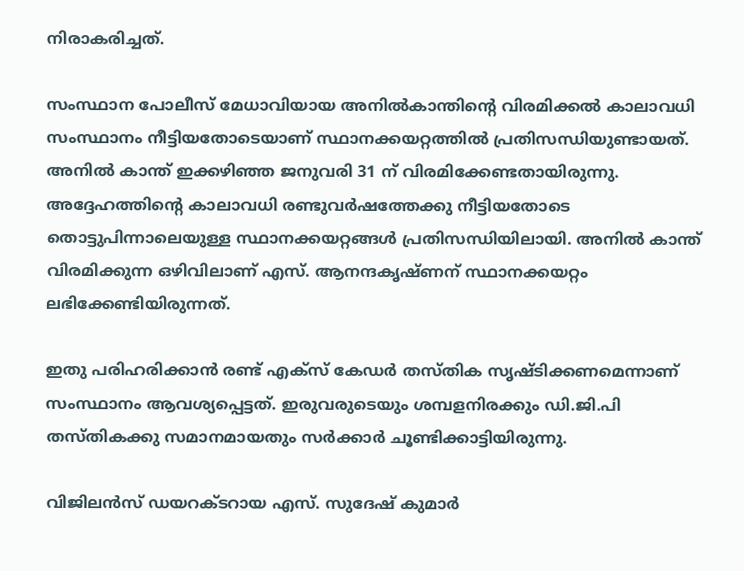നിരാകരിച്ചത്.

സംസ്ഥാന പോലീസ് മേധാവിയായ അനില്‍കാന്തിന്റെ വിരമിക്കല്‍ കാലാവധി സംസ്ഥാനം നീട്ടിയതോടെയാണ് സ്ഥാനക്കയറ്റത്തില്‍ പ്രതിസന്ധിയുണ്ടായത്. അനില്‍ കാന്ത് ഇക്കഴിഞ്ഞ ജനുവരി 31 ന് വിരമിക്കേണ്ടതായിരുന്നു. അദ്ദേഹത്തിന്റെ കാലാവധി രണ്ടുവര്‍ഷത്തേക്കു നീട്ടിയതോടെ തൊട്ടുപിന്നാലെയുള്ള സ്ഥാനക്കയറ്റങ്ങള്‍ പ്രതിസന്ധിയിലായി. അനില്‍ കാന്ത് വിരമിക്കുന്ന ഒഴിവിലാണ് എസ്. ആനന്ദകൃഷ്ണന് സ്ഥാനക്കയറ്റം ലഭിക്കേണ്ടിയിരുന്നത്.

ഇതു പരിഹരിക്കാന്‍ രണ്ട് എക്സ് കേഡര്‍ തസ്തിക സൃഷ്ടിക്കണമെന്നാണ് സംസ്ഥാനം ആവശ്യപ്പെട്ടത്. ഇരുവരുടെയും ശമ്പളനിരക്കും ഡി.ജി.പി തസ്തികക്കു സമാനമായതും സര്‍ക്കാര്‍ ചൂണ്ടിക്കാട്ടിയിരുന്നു.

വിജിലന്‍സ് ഡയറക്ടറായ എസ്. സുദേഷ് കുമാര്‍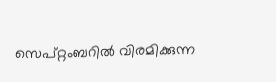സെപ്റ്റംബറില്‍ വിരമിക്കുന്ന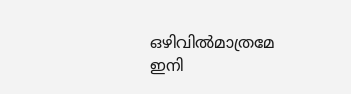ഒഴിവില്‍മാത്രമേ ഇനി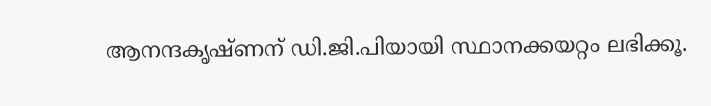ആനന്ദകൃഷ്ണന് ഡി.ജി.പിയായി സ്ഥാനക്കയറ്റം ലഭിക്കൂ.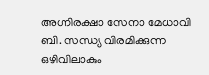അഗ്നിരക്ഷാ സേനാ മേധാവി ബി. സന്ധ്യ വിരമിക്കുന്ന ഒഴിവിലാകും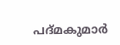പദ്മകുമാര്‍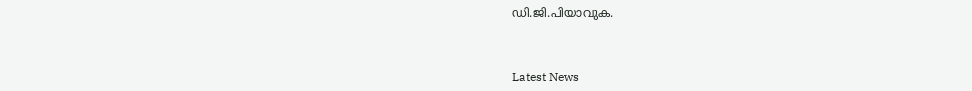ഡി.ജി.പിയാവുക.



Latest News